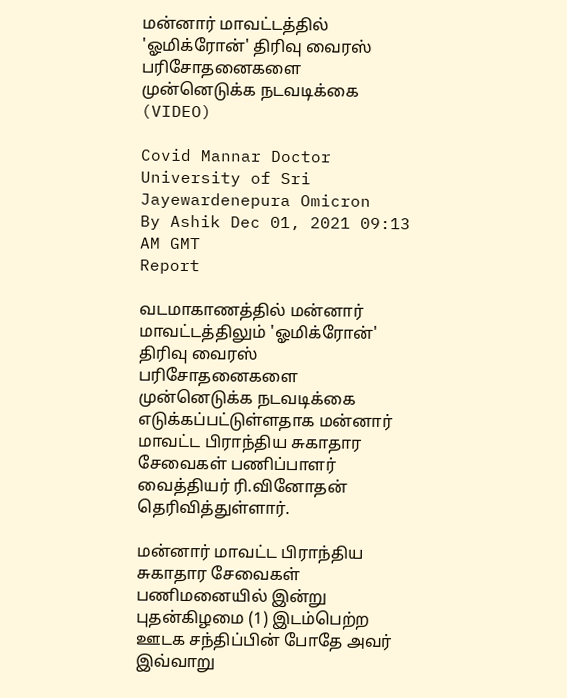மன்னார் மாவட்டத்தில் 'ஓமிக்ரோன்' திரிவு வைரஸ் பரிசோதனைகளை முன்னெடுக்க நடவடிக்கை (VIDEO)

Covid Mannar Doctor University of Sri Jayewardenepura Omicron
By Ashik Dec 01, 2021 09:13 AM GMT
Report

வடமாகாணத்தில் மன்னார் மாவட்டத்திலும் 'ஓமிக்ரோன்' திரிவு வைரஸ் பரிசோதனைகளை முன்னெடுக்க நடவடிக்கை எடுக்கப்பட்டுள்ளதாக மன்னார் மாவட்ட பிராந்திய சுகாதார சேவைகள் பணிப்பாளர் வைத்தியர் ரி.வினோதன் தெரிவித்துள்ளார்.

மன்னார் மாவட்ட பிராந்திய சுகாதார சேவைகள் பணிமனையில் இன்று புதன்கிழமை (1) இடம்பெற்ற ஊடக சந்திப்பின் போதே அவர் இவ்வாறு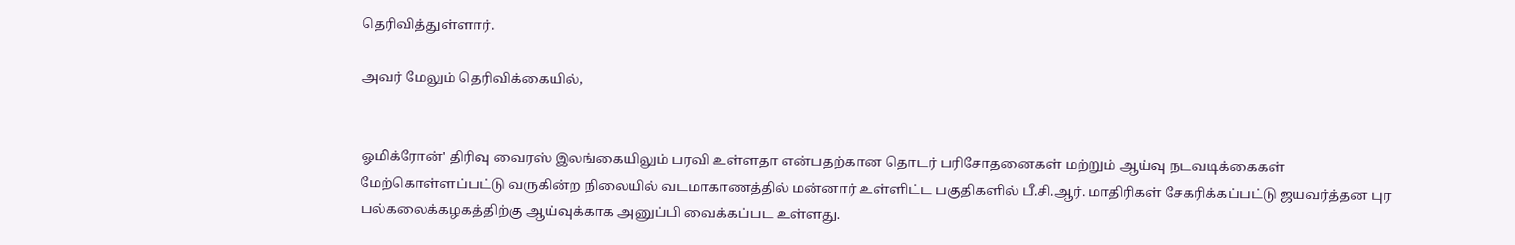தெரிவித்துள்ளார்.

அவர் மேலும் தெரிவிக்கையில்,


ஓமிக்ரோன்' திரிவு வைரஸ் இலங்கையிலும் பரவி உள்ளதா என்பதற்கான தொடர் பரிசோதனைகள் மற்றும் ஆய்வு நடவடிக்கைகள் மேற்கொள்ளப்பட்டு வருகின்ற நிலையில் வடமாகாணத்தில் மன்னார் உள்ளிட்ட பகுதிகளில் பீ.சி.ஆர். மாதிரிகள் சேகரிக்கப்பட்டு ஜயவர்த்தன புர பல்கலைக்கழகத்திற்கு ஆய்வுக்காக அனுப்பி வைக்கப்பட உள்ளது.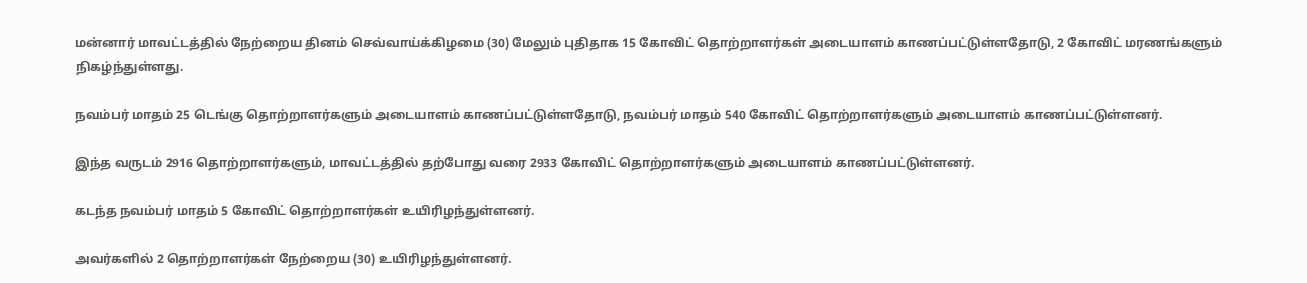மன்னார் மாவட்டத்தில் நேற்றைய தினம் செவ்வாய்க்கிழமை (30) மேலும் புதிதாக 15 கோவிட் தொற்றாளர்கள் அடையாளம் காணப்பட்டுள்ளதோடு, 2 கோவிட் மரணங்களும் நிகழ்ந்துள்ளது.

நவம்பர் மாதம் 25 டெங்கு தொற்றாளர்களும் அடையாளம் காணப்பட்டுள்ளதோடு, நவம்பர் மாதம் 540 கோவிட் தொற்றாளர்களும் அடையாளம் காணப்பட்டுள்ளனர்.

இந்த வருடம் 2916 தொற்றாளர்களும், மாவட்டத்தில் தற்போது வரை 2933 கோவிட் தொற்றாளர்களும் அடையாளம் காணப்பட்டுள்ளனர்.

கடந்த நவம்பர் மாதம் 5 கோவிட் தொற்றாளர்கள் உயிரிழந்துள்ளனர்.

அவர்களில் 2 தொற்றாளர்கள் நேற்றைய (30) உயிரிழந்துள்ளனர்.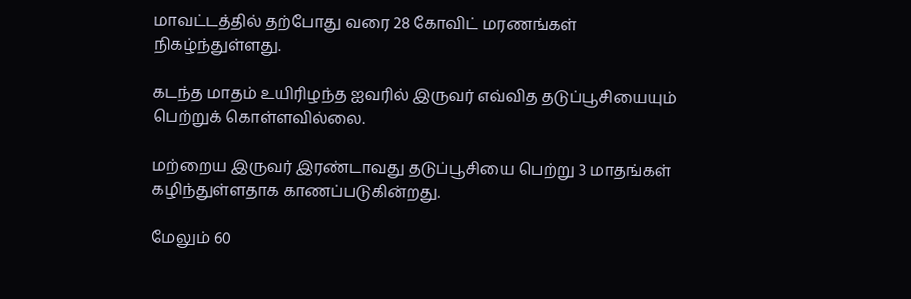மாவட்டத்தில் தற்போது வரை 28 கோவிட் மரணங்கள் நிகழ்ந்துள்ளது.

கடந்த மாதம் உயிரிழந்த ஐவரில் இருவர் எவ்வித தடுப்பூசியையும் பெற்றுக் கொள்ளவில்லை.

மற்றைய இருவர் இரண்டாவது தடுப்பூசியை பெற்று 3 மாதங்கள் கழிந்துள்ளதாக காணப்படுகின்றது.

மேலும் 60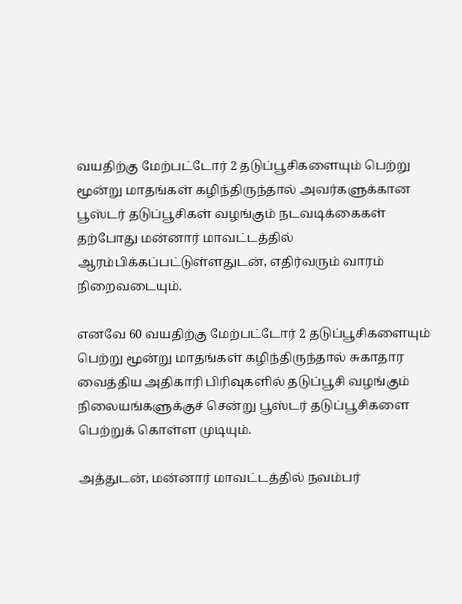வயதிற்கு மேற்பட்டோர் 2 தடுப்பூசிகளையும் பெற்று மூன்று மாதங்கள் கழிந்திருந்தால் அவர்களுக்கான பூஸ்டர் தடுப்பூசிகள் வழங்கும் நடவடிக்கைகள் தற்போது மன்னார் மாவட்டத்தில் ஆரம்பிக்கப்பட்டுள்ளதுடன், எதிர்வரும் வாரம் நிறைவடையும்.

எனவே 60 வயதிற்கு மேற்பட்டோர் 2 தடுப்பூசிகளையும் பெற்று மூன்று மாதங்கள் கழிந்திருந்தால் சுகாதார வைத்திய அதிகாரி பிரிவுகளில் தடுப்பூசி வழங்கும் நிலையங்களுக்குச் சென்று பூஸ்டர் தடுப்பூசிகளை பெற்றுக் கொள்ள முடியும்.

அத்துடன், மன்னார் மாவட்டத்தில் நவம்பர்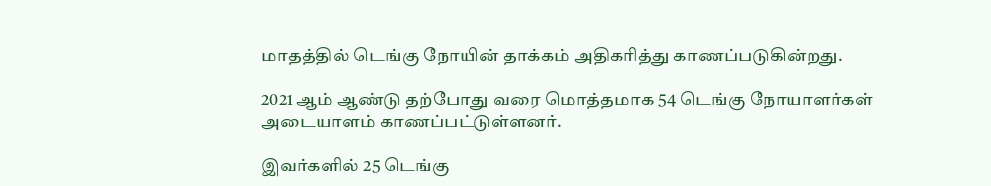மாதத்தில் டெங்கு நோயின் தாக்கம் அதிகரித்து காணப்படுகின்றது.

2021 ஆம் ஆண்டு தற்போது வரை மொத்தமாக 54 டெங்கு நோயாளர்கள் அடையாளம் காணப்பட்டுள்ளனர்.

இவர்களில் 25 டெங்கு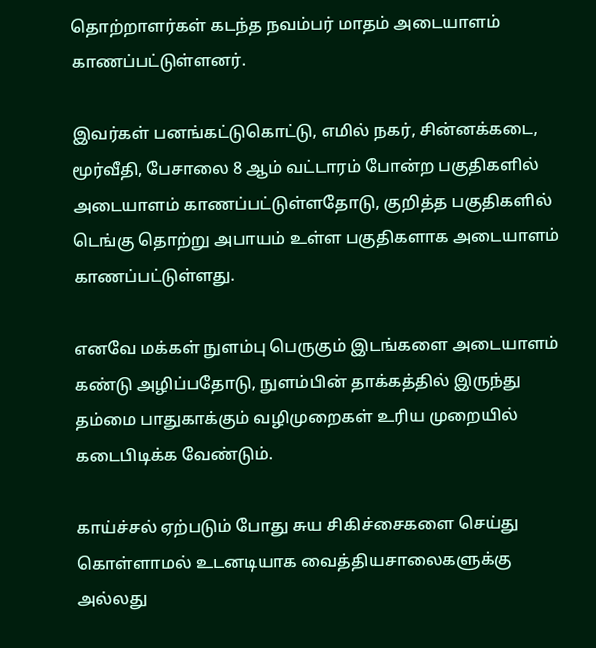தொற்றாளர்கள் கடந்த நவம்பர் மாதம் அடையாளம் காணப்பட்டுள்ளனர்.

இவர்கள் பனங்கட்டுகொட்டு, எமில் நகர், சின்னக்கடை, மூர்வீதி, பேசாலை 8 ஆம் வட்டாரம் போன்ற பகுதிகளில் அடையாளம் காணப்பட்டுள்ளதோடு, குறித்த பகுதிகளில் டெங்கு தொற்று அபாயம் உள்ள பகுதிகளாக அடையாளம் காணப்பட்டுள்ளது.

எனவே மக்கள் நுளம்பு பெருகும் இடங்களை அடையாளம் கண்டு அழிப்பதோடு, நுளம்பின் தாக்கத்தில் இருந்து தம்மை பாதுகாக்கும் வழிமுறைகள் உரிய முறையில் கடைபிடிக்க வேண்டும்.

காய்ச்சல் ஏற்படும் போது சுய சிகிச்சைகளை செய்து கொள்ளாமல் உடனடியாக வைத்தியசாலைகளுக்கு அல்லது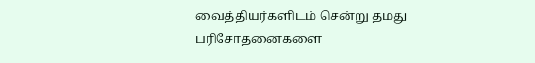வைத்தியர்களிடம் சென்று தமது பரிசோதனைகளை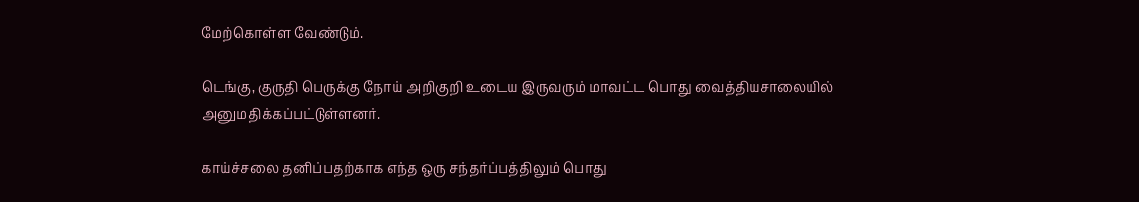மேற்கொள்ள வேண்டும்.

டெங்கு, குருதி பெருக்கு நோய் அறிகுறி உடைய இருவரும் மாவட்ட பொது வைத்தியசாலையில் அனுமதிக்கப்பட்டுள்ளனர்.

காய்ச்சலை தனிப்பதற்காக எந்த ஒரு சந்தர்ப்பத்திலும் பொது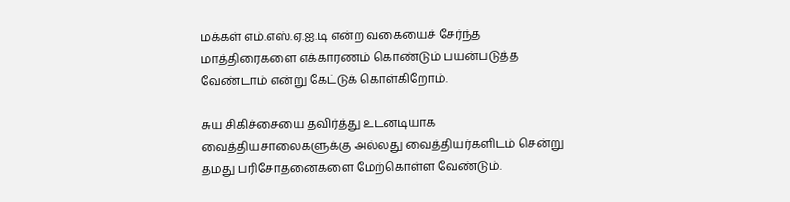மக்கள் எம்.எஸ்.ஏ.ஐ.டி என்ற வகையைச் சேர்ந்த மாத்திரைகளை எக்காரணம் கொண்டும் பயன்படுத்த வேண்டாம் என்று கேட்டுக் கொள்கிறோம்.

சுய சிகிச்சையை தவிர்த்து உடனடியாக வைத்தியசாலைகளுக்கு அல்லது வைத்தியர்களிடம் சென்று தமது பரிசோதனைகளை மேற்கொள்ள வேண்டும்.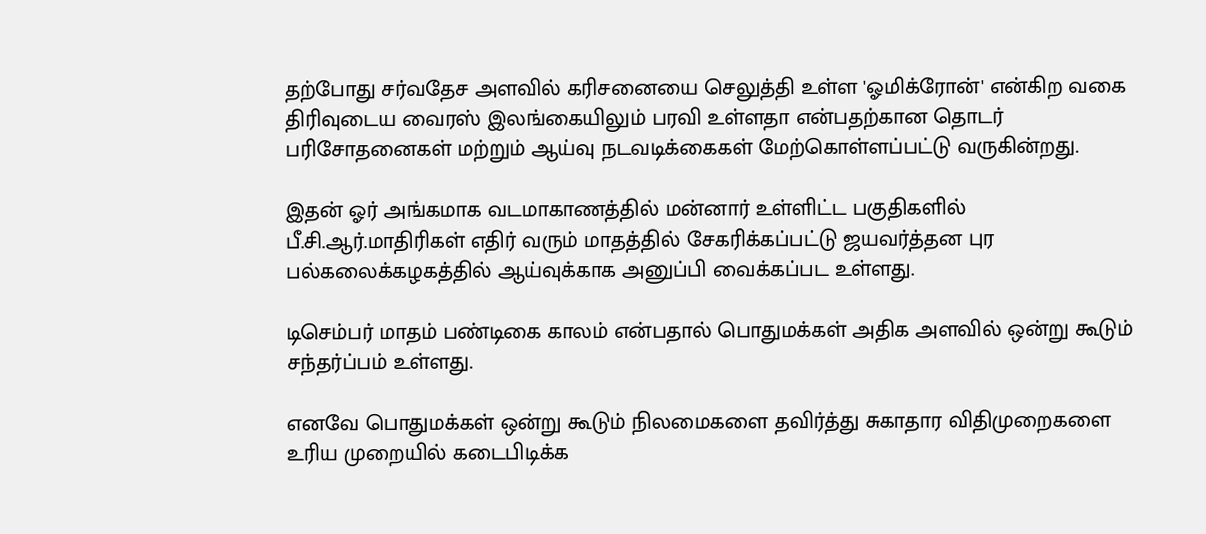தற்போது சர்வதேச அளவில் கரிசனையை செலுத்தி உள்ள 'ஓமிக்ரோன்' என்கிற வகை திரிவுடைய வைரஸ் இலங்கையிலும் பரவி உள்ளதா என்பதற்கான தொடர் பரிசோதனைகள் மற்றும் ஆய்வு நடவடிக்கைகள் மேற்கொள்ளப்பட்டு வருகின்றது.

இதன் ஓர் அங்கமாக வடமாகாணத்தில் மன்னார் உள்ளிட்ட பகுதிகளில் பீ.சி.ஆர்.மாதிரிகள் எதிர் வரும் மாதத்தில் சேகரிக்கப்பட்டு ஜயவர்த்தன புர பல்கலைக்கழகத்தில் ஆய்வுக்காக அனுப்பி வைக்கப்பட உள்ளது.

டிசெம்பர் மாதம் பண்டிகை காலம் என்பதால் பொதுமக்கள் அதிக அளவில் ஒன்று கூடும் சந்தர்ப்பம் உள்ளது.

எனவே பொதுமக்கள் ஒன்று கூடும் நிலமைகளை தவிர்த்து சுகாதார விதிமுறைகளை உரிய முறையில் கடைபிடிக்க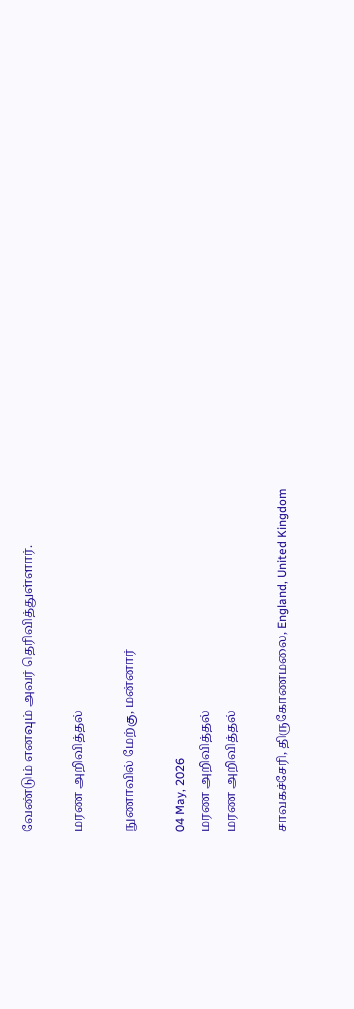வேண்டும் எனவும் அவர் தெரிவித்துள்ளார்.

மரண அறிவித்தல்

நுணாவில் மேற்கு, மன்னார்

04 May, 2026
மரண அறிவித்தல்
மரண அறிவித்தல்

சாவகச்சேரி, திருகோணமலை, England, United Kingdom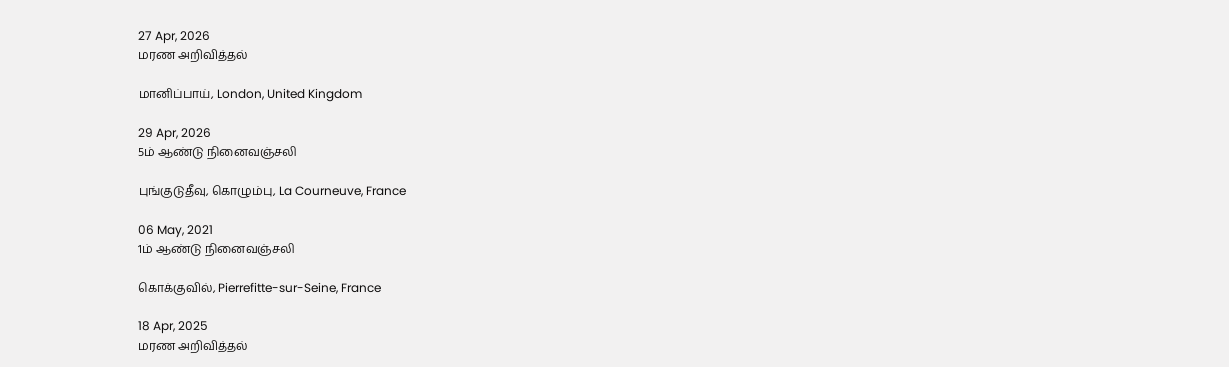27 Apr, 2026
மரண அறிவித்தல்

மானிப்பாய், London, United Kingdom

29 Apr, 2026
5ம் ஆண்டு நினைவஞ்சலி

புங்குடுதீவு, கொழும்பு, La Courneuve, France

06 May, 2021
1ம் ஆண்டு நினைவஞ்சலி

கொக்குவில், Pierrefitte-sur-Seine, France

18 Apr, 2025
மரண அறிவித்தல்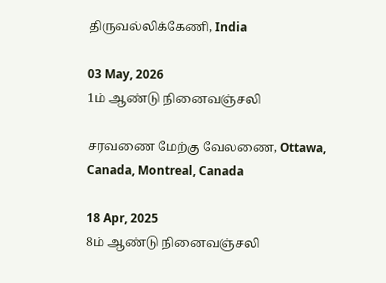திருவல்லிக்கேணி, India

03 May, 2026
1ம் ஆண்டு நினைவஞ்சலி

சரவணை மேற்கு வேலணை, Ottawa, Canada, Montreal, Canada

18 Apr, 2025
8ம் ஆண்டு நினைவஞ்சலி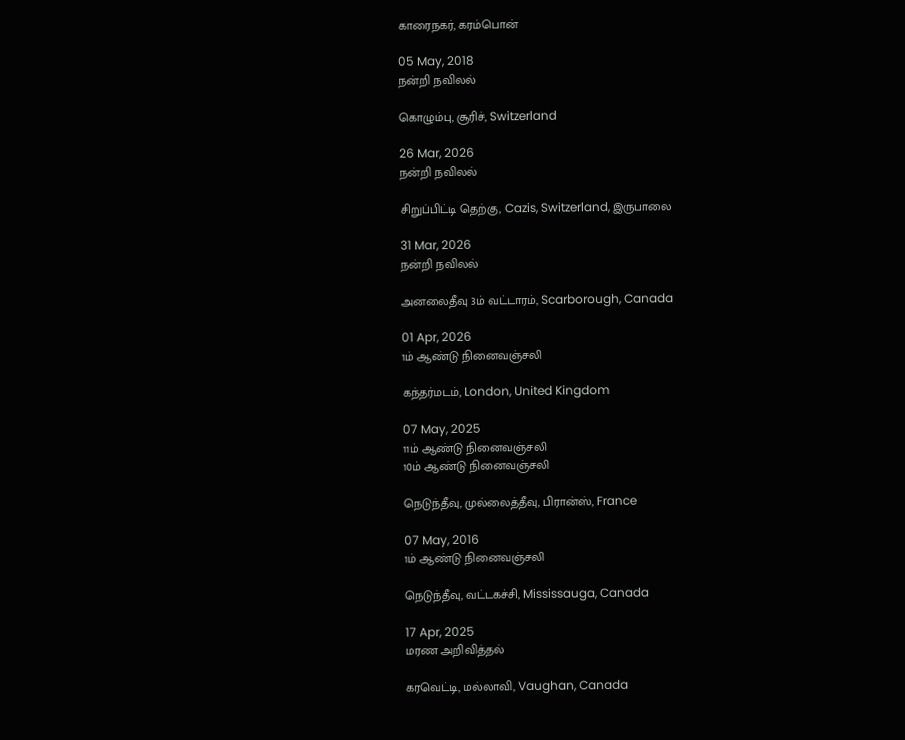காரைநகர், கரம்பொன்

05 May, 2018
நன்றி நவிலல்

கொழும்பு, சூரிச், Switzerland

26 Mar, 2026
நன்றி நவிலல்

சிறுப்பிட்டி தெற்கு, Cazis, Switzerland, இருபாலை

31 Mar, 2026
நன்றி நவிலல்

அனலைதீவு 3ம் வட்டாரம், Scarborough, Canada

01 Apr, 2026
1ம் ஆண்டு நினைவஞ்சலி

கந்தர்மடம், London, United Kingdom

07 May, 2025
11ம் ஆண்டு நினைவஞ்சலி
10ம் ஆண்டு நினைவஞ்சலி

நெடுந்தீவு, முல்லைத்தீவு, பிரான்ஸ், France

07 May, 2016
1ம் ஆண்டு நினைவஞ்சலி

நெடுந்தீவு, வட்டகச்சி, Mississauga, Canada

17 Apr, 2025
மரண அறிவித்தல்

கரவெட்டி, மல்லாவி, Vaughan, Canada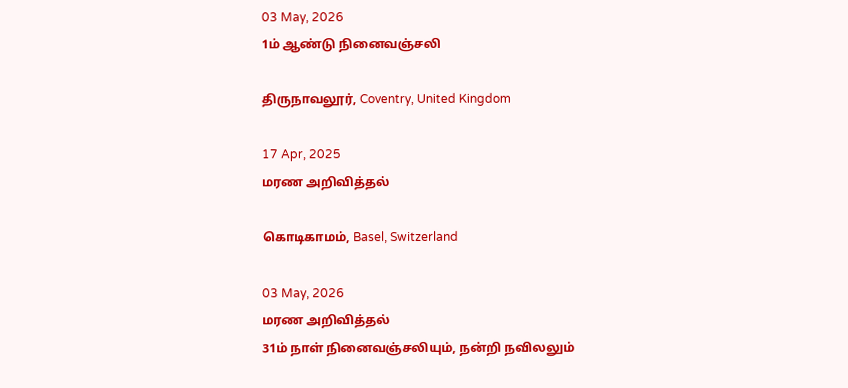03 May, 2026
1ம் ஆண்டு நினைவஞ்சலி

திருநாவலூர், Coventry, United Kingdom

17 Apr, 2025
மரண அறிவித்தல்

கொடிகாமம், Basel, Switzerland

03 May, 2026
மரண அறிவித்தல்
31ம் நாள் நினைவஞ்சலியும், நன்றி நவிலலும்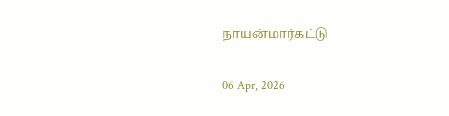நாயன்மார்கட்டு

06 Apr, 2026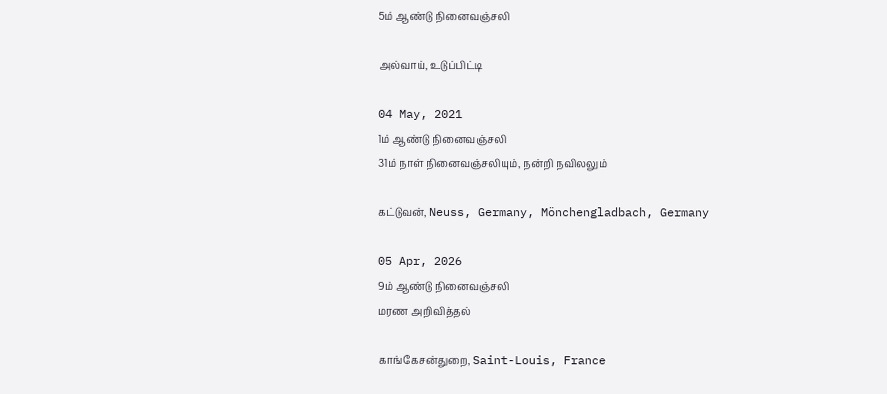5ம் ஆண்டு நினைவஞ்சலி

அல்வாய், உடுப்பிட்டி

04 May, 2021
1ம் ஆண்டு நினைவஞ்சலி
31ம் நாள் நினைவஞ்சலியும், நன்றி நவிலலும்

கட்டுவன், Neuss, Germany, Mönchengladbach, Germany

05 Apr, 2026
9ம் ஆண்டு நினைவஞ்சலி
மரண அறிவித்தல்

காங்கேசன்துறை, Saint-Louis, France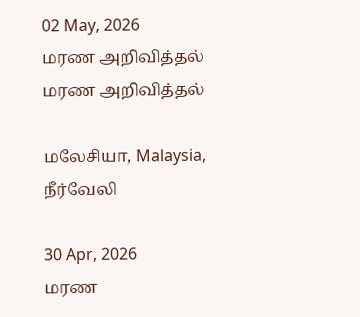02 May, 2026
மரண அறிவித்தல்
மரண அறிவித்தல்

மலேசியா, Malaysia, நீர்வேலி

30 Apr, 2026
மரண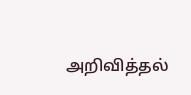அறிவித்தல்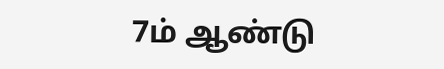7ம் ஆண்டு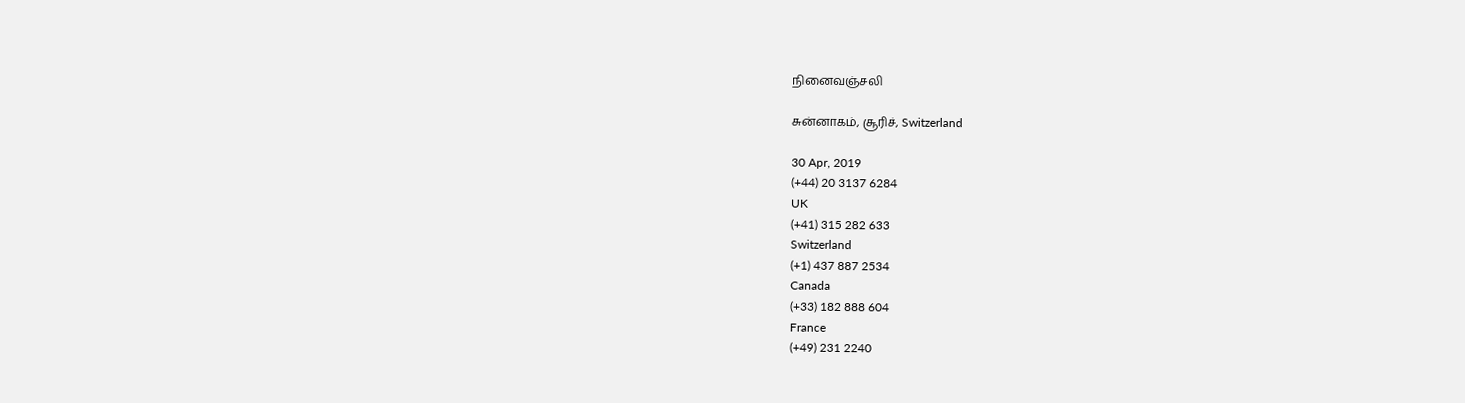நினைவஞ்சலி

சுன்னாகம், சூரிச், Switzerland

30 Apr, 2019
(+44) 20 3137 6284
UK
(+41) 315 282 633
Switzerland
(+1) 437 887 2534
Canada
(+33) 182 888 604
France
(+49) 231 2240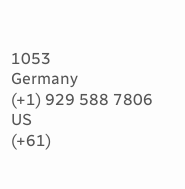1053
Germany
(+1) 929 588 7806
US
(+61)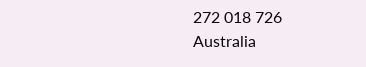272 018 726
Australia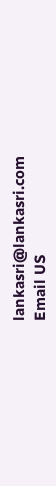lankasri@lankasri.com
Email US